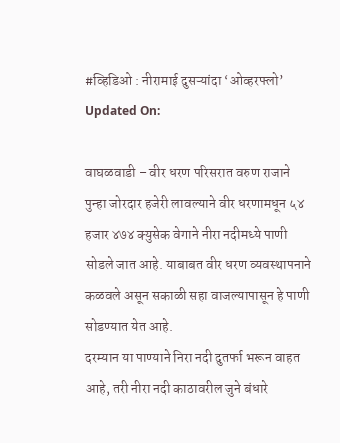#व्हिडिओ : नीरामाई दुसऱ्यांदा ‘ओव्हरफ्लो’
Updated On:

वाघळवाडी – वीर धरण परिसरात वरुण राजाने पुन्हा जोरदार हजेरी लावल्याने वीर धरणामधून ५४ हजार ४७४ क्युसेक वेगाने नीरा नदीमध्ये पाणी सोडले जात आहे. याबाबत वीर धरण व्यवस्थापनाने कळवले असून सकाळी सहा वाजल्यापासून हे पाणी सोडण्यात येत आहे.
दरम्यान या पाण्याने निरा नदी दुतर्फा भरून वाहत आहे, तरी नीरा नदी काठावरील जुने बंधारे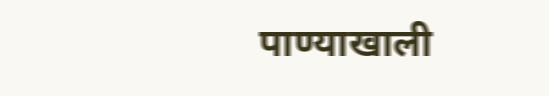पाण्याखाली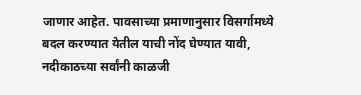जाणार आहेत. पावसाच्या प्रमाणानुसार विसर्गामध्ये बदल करण्यात येतील याची नोंद घेण्यात यावी, नदीकाठच्या सर्वांनी काळजी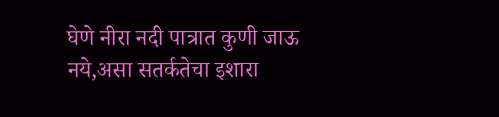घेणे नीरा नदी पात्रात कुणी जाऊ नये,असा सतर्कतेचा इशारा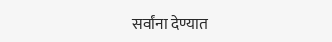सर्वांना देण्यात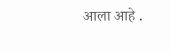आला आहे .